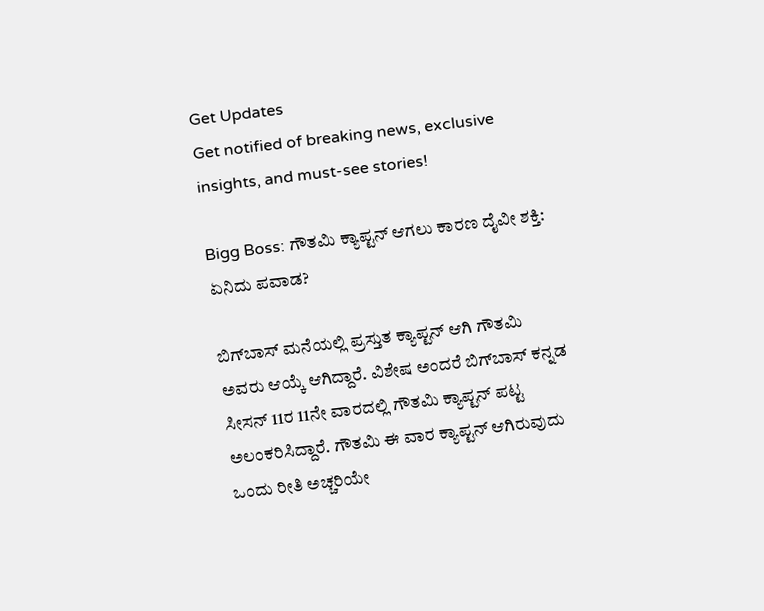Get Updates
Get notified of breaking news, exclusive insights, and must-see stories!

Bigg Boss: ಗೌತಮಿ ಕ್ಯಾಪ್ಟನ್ ಆಗಲು ಕಾರಣ ದೈವೀ ಶಕ್ತಿ: ಏನಿದು ಪವಾಡ?

ಬಿಗ್‌ಬಾಸ್ ಮನೆಯಲ್ಲಿ ಪ್ರಸ್ತುತ ಕ್ಯಾಪ್ಟನ್ ಆಗಿ ಗೌತಮಿ ಅವರು ಆಯ್ಕೆ ಆಗಿದ್ದಾರೆ. ವಿಶೇಷ ಅಂದರೆ ಬಿಗ್‌ಬಾಸ್ ಕನ್ನಡ ಸೀಸನ್ 11ರ 11ನೇ ವಾರದಲ್ಲಿ ಗೌತಮಿ ಕ್ಯಾಪ್ಟನ್ ಪಟ್ಟ ಅಲಂಕರಿಸಿದ್ದಾರೆ. ಗೌತಮಿ ಈ ವಾರ ಕ್ಯಾಪ್ಟನ್ ಆಗಿರುವುದು ಒಂದು ರೀತಿ ಅಚ್ಚರಿಯೇ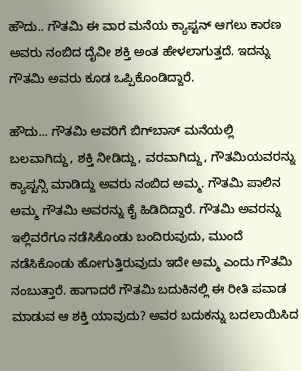ಹೌದು.. ಗೌತಮಿ ಈ ವಾರ ಮನೆಯ ಕ್ಯಾಪ್ಟನ್ ಆಗಲು ಕಾರಣ ಅವರು ನಂಬಿದ ದೈವೀ ಶಕ್ತಿ ಅಂತ ಹೇಳಲಾಗುತ್ತದೆ. ಇದನ್ನು ಗೌತಮಿ ಅವರು ಕೂಡ ಒಪ್ಪಿಕೊಂಡಿದ್ದಾರೆ.

ಹೌದು... ಗೌತಮಿ ಅವರಿಗೆ ಬಿಗ್‌ಬಾಸ್‌ ಮನೆಯಲ್ಲಿ ಬಲವಾಗಿದ್ದು, ಶಕ್ತಿ ನೀಡಿದ್ದು, ವರವಾಗಿದ್ದು, ಗೌತಮಿಯವರನ್ನು ಕ್ಯಾಪ್ಟನ್ಸಿ ಮಾಡಿದ್ದು ಅವರು ನಂಬಿದ ಅಮ್ಮ. ಗೌತಮಿ ಪಾಲಿನ ಅಮ್ಮ ಗೌತಮಿ ಅವರನ್ನು ಕೈ ಹಿಡಿದಿದ್ದಾರೆ. ಗೌತಮಿ ಅವರನ್ನು ಇಲ್ಲಿವರೆಗೂ ನಡೆಸಿಕೊಂಡು ಬಂದಿರುವುದು, ಮುಂದೆ ನಡೆಸಿಕೊಂಡು ಹೋಗುತ್ತಿರುವುದು ಇದೇ ಅಮ್ಮ ಎಂದು ಗೌತಮಿ ನಂಬುತ್ತಾರೆ. ಹಾಗಾದರೆ ಗೌತಮಿ ಬದುಕಿನಲ್ಲಿ ಈ ರೀತಿ ಪವಾಡ ಮಾಡುವ ಆ ಶಕ್ತಿ ಯಾವುದು? ಅವರ ಬದುಕನ್ನು ಬದಲಾಯಿಸಿದ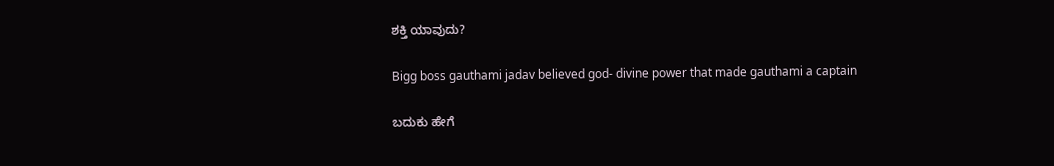ಶಕ್ತಿ ಯಾವುದು?

Bigg boss gauthami jadav believed god- divine power that made gauthami a captain

ಬದುಕು ಹೇಗೆ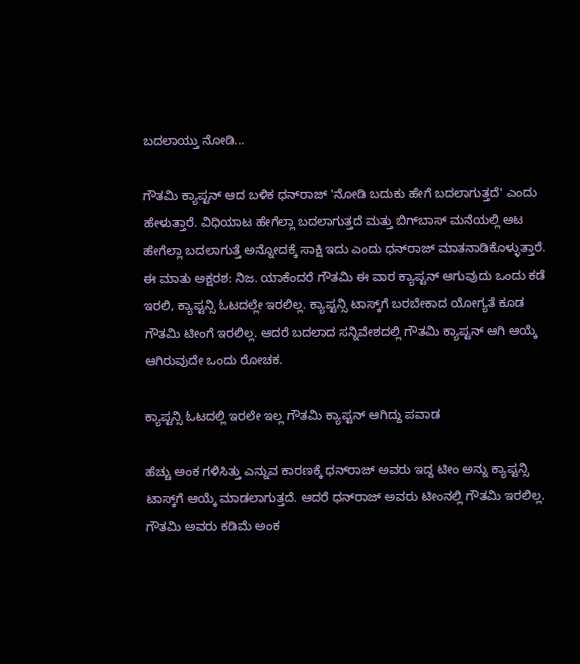ಬದಲಾಯ್ತು ನೋಡಿ...

ಗೌತಮಿ ಕ್ಯಾಪ್ಟನ್ ಆದ ಬಳಿಕ ಧನ್‌ರಾಜ್ 'ನೋಡಿ ಬದುಕು ಹೇಗೆ ಬದಲಾಗುತ್ತದೆ' ಎಂದು ಹೇಳುತ್ತಾರೆ. ವಿಧಿಯಾಟ ಹೇಗೆಲ್ಲಾ ಬದಲಾಗುತ್ತದೆ ಮತ್ತು ಬಿಗ್‌ಬಾಸ್‌ ಮನೆಯಲ್ಲಿ ಆಟ ಹೇಗೆಲ್ಲಾ ಬದಲಾಗುತ್ತೆ ಅನ್ನೋದಕ್ಕೆ ಸಾಕ್ಷಿ ಇದು ಎಂದು ಧನ್‌ರಾಜ್ ಮಾತನಾಡಿಕೊಳ್ಳುತ್ತಾರೆ. ಈ ಮಾತು ಅಕ್ಷರಶ: ನಿಜ. ಯಾಕೆಂದರೆ ಗೌತಮಿ ಈ ವಾರ ಕ್ಯಾಪ್ಟನ್ ಆಗುವುದು ಒಂದು ಕಡೆ ಇರಲಿ, ಕ್ಯಾಪ್ಟನ್ಸಿ ಓಟದಲ್ಲೇ ಇರಲಿಲ್ಲ. ಕ್ಯಾಪ್ಟನ್ಸಿ ಟಾಸ್ಕ್‌ಗೆ ಬರಬೇಕಾದ ಯೋಗ್ಯತೆ ಕೂಡ ಗೌತಮಿ ಟೀಂಗೆ ಇರಲಿಲ್ಲ. ಆದರೆ ಬದಲಾದ ಸನ್ನಿವೇಶದಲ್ಲಿ ಗೌತಮಿ ಕ್ಯಾಪ್ಟನ್ ಆಗಿ ಆಯ್ಕೆ ಆಗಿರುವುದೇ ಒಂದು ರೋಚಕ.

ಕ್ಯಾಪ್ಟನ್ಸಿ ಓಟದಲ್ಲಿ ಇರಲೇ ಇಲ್ಲ ಗೌತಮಿ ಕ್ಯಾಪ್ಟನ್ ಆಗಿದ್ದು ಪವಾಡ

ಹೆಚ್ಚು ಅಂಕ ಗಳಿಸಿತ್ತು ಎನ್ನುವ ಕಾರಣಕ್ಕೆ ಧನ್‌ರಾಜ್ ಅವರು ಇದ್ದ ಟೀಂ ಅನ್ನು ಕ್ಯಾಪ್ಟನ್ಸಿ ಟಾಸ್ಕ್‌ಗೆ ಆಯ್ಕೆ ಮಾಡಲಾಗುತ್ತದೆ. ಆದರೆ ಧನ್‌ರಾಜ್ ಅವರು ಟೀಂನಲ್ಲಿ ಗೌತಮಿ ಇರಲಿಲ್ಲ. ಗೌತಮಿ ಅವರು ಕಡಿಮೆ ಅಂಕ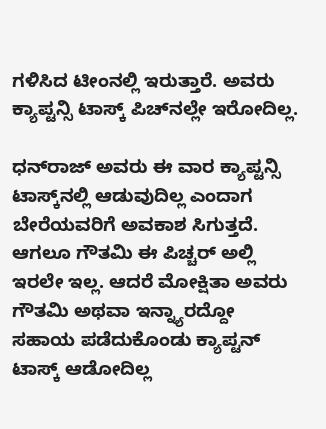ಗಳಿಸಿದ ಟೀಂನಲ್ಲಿ ಇರುತ್ತಾರೆ. ಅವರು ಕ್ಯಾಪ್ಟನ್ಸಿ ಟಾಸ್ಕ್ ಪಿಚ್‌ನಲ್ಲೇ ಇರೋದಿಲ್ಲ.

ಧನ್‌ರಾಜ್ ಅವರು ಈ ವಾರ ಕ್ಯಾಪ್ಟನ್ಸಿ ಟಾಸ್ಕ್‌ನಲ್ಲಿ ಆಡುವುದಿಲ್ಲ ಎಂದಾಗ ಬೇರೆಯವರಿಗೆ ಅವಕಾಶ ಸಿಗುತ್ತದೆ. ಆಗಲೂ ಗೌತಮಿ ಈ ಪಿಚ್ಚರ್‌ ಅಲ್ಲಿ ಇರಲೇ ಇಲ್ಲ. ಆದರೆ ಮೋಕ್ಷಿತಾ ಅವರು ಗೌತಮಿ ಅಥವಾ ಇನ್ನ್ಯಾರದ್ದೋ ಸಹಾಯ ಪಡೆದುಕೊಂಡು ಕ್ಯಾಪ್ಟನ್ ಟಾಸ್ಕ್ ಆಡೋದಿಲ್ಲ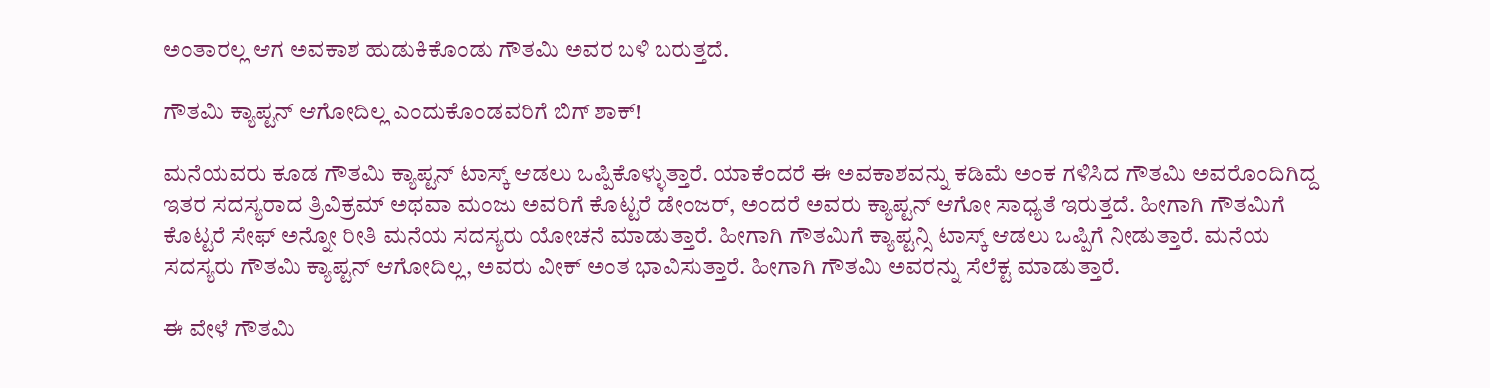ಅಂತಾರಲ್ಲ ಆಗ ಅವಕಾಶ ಹುಡುಕಿಕೊಂಡು ಗೌತಮಿ ಅವರ ಬಳಿ ಬರುತ್ತದೆ.

ಗೌತಮಿ ಕ್ಯಾಪ್ಟನ್ ಆಗೋದಿಲ್ಲ ಎಂದುಕೊಂಡವರಿಗೆ ಬಿಗ್‌ ಶಾಕ್!

ಮನೆಯವರು ಕೂಡ ಗೌತಮಿ ಕ್ಯಾಪ್ಟನ್ ಟಾಸ್ಕ್ ಆಡಲು ಒಪ್ಪಿಕೊಳ್ಳುತ್ತಾರೆ. ಯಾಕೆಂದರೆ ಈ ಅವಕಾಶವನ್ನು ಕಡಿಮೆ ಅಂಕ ಗಳಿಸಿದ ಗೌತಮಿ ಅವರೊಂದಿಗಿದ್ದ ಇತರ ಸದಸ್ಯರಾದ ತ್ರಿವಿಕ್ರಮ್ ಅಥವಾ ಮಂಜು ಅವರಿಗೆ ಕೊಟ್ಟರೆ ಡೇಂಜರ್, ಅಂದರೆ ಅವರು ಕ್ಯಾಪ್ಟನ್ ಆಗೋ ಸಾಧ್ಯತೆ ಇರುತ್ತದೆ. ಹೀಗಾಗಿ ಗೌತಮಿಗೆ ಕೊಟ್ಟರೆ ಸೇಫ್ ಅನ್ನೋ ರೀತಿ ಮನೆಯ ಸದಸ್ಯರು ಯೋಚನೆ ಮಾಡುತ್ತಾರೆ. ಹೀಗಾಗಿ ಗೌತಮಿಗೆ ಕ್ಯಾಪ್ಟನ್ಸಿ ಟಾಸ್ಕ್‌ ಆಡಲು ಒಪ್ಪಿಗೆ ನೀಡುತ್ತಾರೆ. ಮನೆಯ ಸದಸ್ಯರು ಗೌತಮಿ ಕ್ಯಾಪ್ಟನ್ ಆಗೋದಿಲ್ಲ, ಅವರು ವೀಕ್ ಅಂತ ಭಾವಿಸುತ್ತಾರೆ. ಹೀಗಾಗಿ ಗೌತಮಿ ಅವರನ್ನು ಸೆಲೆಕ್ಟ ಮಾಡುತ್ತಾರೆ.

ಈ ವೇಳೆ ಗೌತಮಿ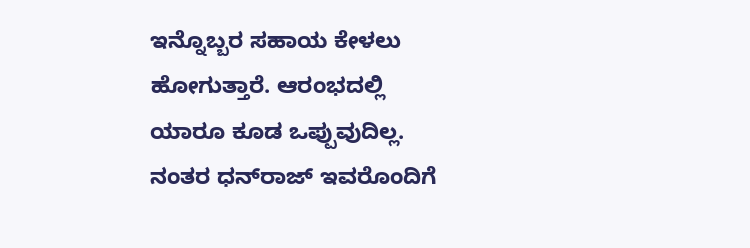ಇನ್ನೊಬ್ಬರ ಸಹಾಯ ಕೇಳಲು ಹೋಗುತ್ತಾರೆ. ಆರಂಭದಲ್ಲಿ ಯಾರೂ ಕೂಡ ಒಪ್ಪುವುದಿಲ್ಲ. ನಂತರ ಧನ್‌ರಾಜ್ ಇವರೊಂದಿಗೆ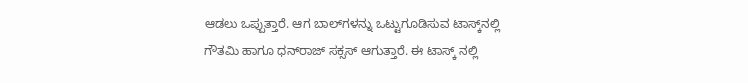ಆಡಲು ಒಪ್ಪುತ್ತಾರೆ. ಆಗ ಬಾಲ್‌ಗಳನ್ನು ಒಟ್ಟುಗೂಡಿಸುವ ಟಾಸ್ಕ್‌ನಲ್ಲಿ ಗೌತಮಿ ಹಾಗೂ ಧನ್‌ರಾಜ್ ಸಕ್ಸಸ್ ಆಗುತ್ತಾರೆ. ಈ ಟಾಸ್ಕ್‌ ನಲ್ಲಿ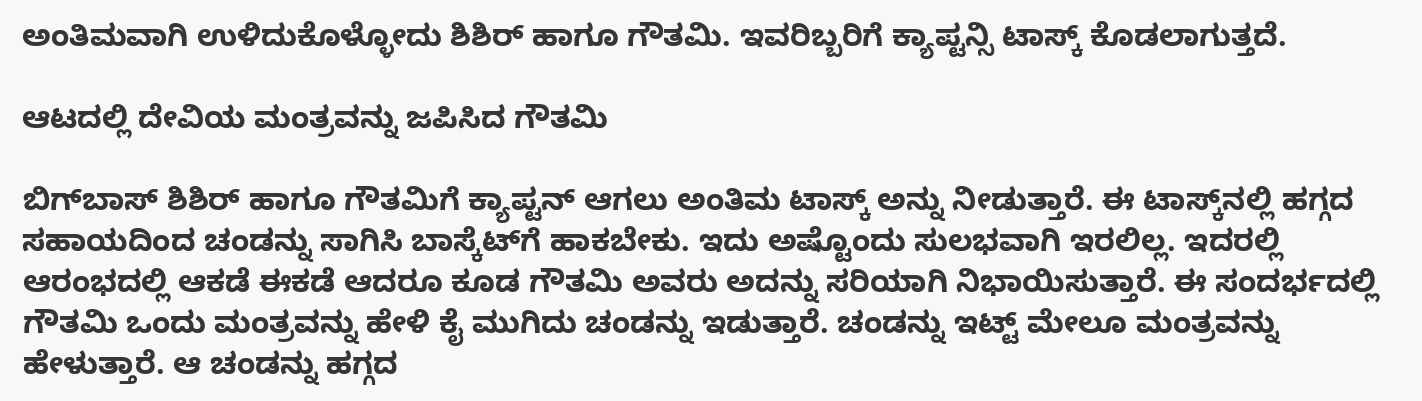ಅಂತಿಮವಾಗಿ ಉಳಿದುಕೊಳ್ಳೋದು ಶಿಶಿರ್ ಹಾಗೂ ಗೌತಮಿ. ಇವರಿಬ್ಬರಿಗೆ ಕ್ಯಾಪ್ಟನ್ಸಿ ಟಾಸ್ಕ್‌ ಕೊಡಲಾಗುತ್ತದೆ.

ಆಟದಲ್ಲಿ ದೇವಿಯ ಮಂತ್ರವನ್ನು ಜಪಿಸಿದ ಗೌತಮಿ

ಬಿಗ್‌ಬಾಸ್ ಶಿಶಿರ್ ಹಾಗೂ ಗೌತಮಿಗೆ ಕ್ಯಾಪ್ಟನ್ ಆಗಲು ಅಂತಿಮ ಟಾಸ್ಕ್‌ ಅನ್ನು ನೀಡುತ್ತಾರೆ. ಈ ಟಾಸ್ಕ್‌ನಲ್ಲಿ ಹಗ್ಗದ ಸಹಾಯದಿಂದ ಚಂಡನ್ನು ಸಾಗಿಸಿ ಬಾಸ್ಕೆಟ್‌ಗೆ ಹಾಕಬೇಕು. ಇದು ಅಷ್ಟೊಂದು ಸುಲಭವಾಗಿ ಇರಲಿಲ್ಲ. ಇದರಲ್ಲಿ ಆರಂಭದಲ್ಲಿ ಆಕಡೆ ಈಕಡೆ ಆದರೂ ಕೂಡ ಗೌತಮಿ ಅವರು ಅದನ್ನು ಸರಿಯಾಗಿ ನಿಭಾಯಿಸುತ್ತಾರೆ. ಈ ಸಂದರ್ಭದಲ್ಲಿ ಗೌತಮಿ ಒಂದು ಮಂತ್ರವನ್ನು ಹೇಳಿ ಕೈ ಮುಗಿದು ಚಂಡನ್ನು ಇಡುತ್ತಾರೆ. ಚಂಡನ್ನು ಇಟ್ಟ್ ಮೇಲೂ ಮಂತ್ರವನ್ನು ಹೇಳುತ್ತಾರೆ. ಆ ಚಂಡನ್ನು ಹಗ್ಗದ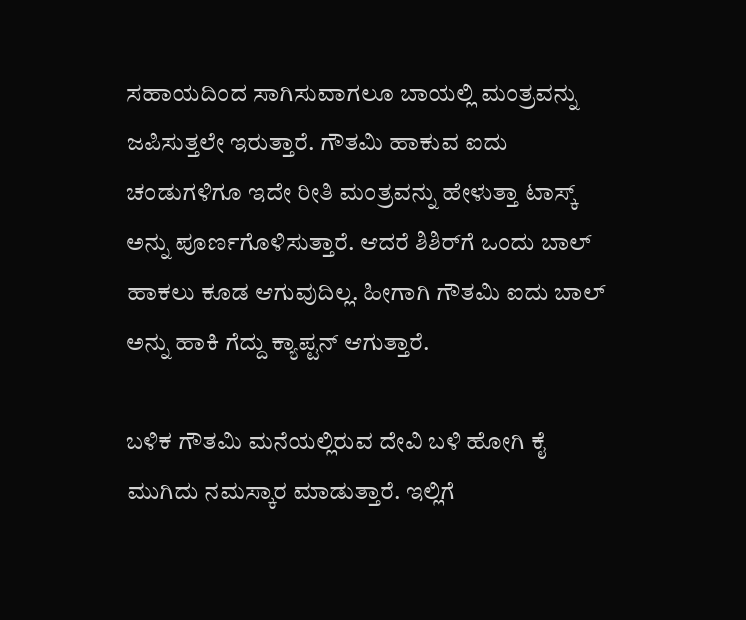ಸಹಾಯದಿಂದ ಸಾಗಿಸುವಾಗಲೂ ಬಾಯಲ್ಲಿ ಮಂತ್ರವನ್ನು ಜಪಿಸುತ್ತಲೇ ಇರುತ್ತಾರೆ. ಗೌತಮಿ ಹಾಕುವ ಐದು ಚಂಡುಗಳಿಗೂ ಇದೇ ರೀತಿ ಮಂತ್ರವನ್ನು ಹೇಳುತ್ತಾ ಟಾಸ್ಕ್‌ ಅನ್ನು ಪೂರ್ಣಗೊಳಿಸುತ್ತಾರೆ. ಆದರೆ ಶಿಶಿರ್‌ಗೆ ಒಂದು ಬಾಲ್ ಹಾಕಲು ಕೂಡ ಆಗುವುದಿಲ್ಲ. ಹೀಗಾಗಿ ಗೌತಮಿ ಐದು ಬಾಲ್‌ ಅನ್ನು ಹಾಕಿ ಗೆದ್ದು ಕ್ಯಾಪ್ಟನ್ ಆಗುತ್ತಾರೆ.

ಬಳಿಕ ಗೌತಮಿ ಮನೆಯಲ್ಲಿರುವ ದೇವಿ ಬಳಿ ಹೋಗಿ ಕೈ ಮುಗಿದು ನಮಸ್ಕಾರ ಮಾಡುತ್ತಾರೆ. ಇಲ್ಲಿಗೆ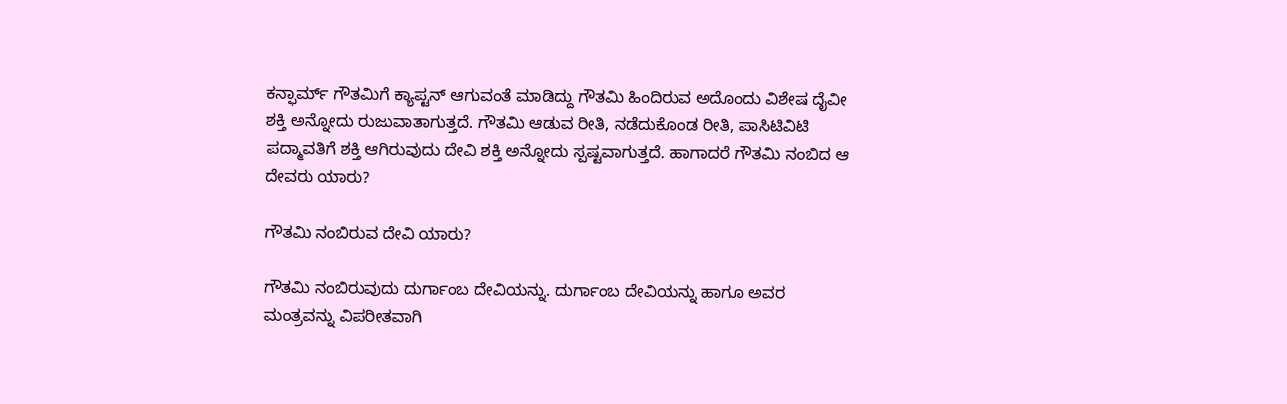ಕನ್ಫಾರ್ಮ್ ಗೌತಮಿಗೆ ಕ್ಯಾಪ್ಟನ್ ಆಗುವಂತೆ ಮಾಡಿದ್ದು ಗೌತಮಿ ಹಿಂದಿರುವ ಅದೊಂದು ವಿಶೇಷ ದೈವೀ ಶಕ್ತಿ ಅನ್ನೋದು ರುಜುವಾತಾಗುತ್ತದೆ. ಗೌತಮಿ ಆಡುವ ರೀತಿ, ನಡೆದುಕೊಂಡ ರೀತಿ, ಪಾಸಿಟಿವಿಟಿ ಪದ್ಮಾವತಿಗೆ ಶಕ್ತಿ ಆಗಿರುವುದು ದೇವಿ ಶಕ್ತಿ ಅನ್ನೋದು ಸ್ಪಷ್ಟವಾಗುತ್ತದೆ. ಹಾಗಾದರೆ ಗೌತಮಿ ನಂಬಿದ ಆ ದೇವರು ಯಾರು?

ಗೌತಮಿ ನಂಬಿರುವ ದೇವಿ ಯಾರು?

ಗೌತಮಿ ನಂಬಿರುವುದು ದುರ್ಗಾಂಬ ದೇವಿಯನ್ನು. ದುರ್ಗಾಂಬ ದೇವಿಯನ್ನು ಹಾಗೂ ಅವರ ಮಂತ್ರವನ್ನು ವಿಪರೀತವಾಗಿ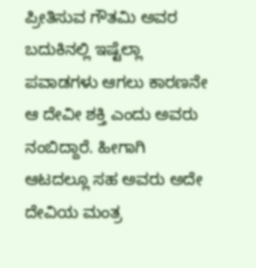ಪ್ರೀತಿಸುವ ಗೌತಮಿ ಅವರ ಬದುಕಿನಲ್ಲಿ ಇಷ್ಟೆಲ್ಲಾ ಪವಾಡಗಳು ಆಗಲು ಕಾರಣನೇ ಆ ದೇವೀ ಶಕ್ತಿ ಎಂದು ಅವರು ನಂಬಿದ್ದಾರೆ. ಹೀಗಾಗಿ ಆಟದಲ್ಲೂ ಸಹ ಅವರು ಅದೇ ದೇವಿಯ ಮಂತ್ರ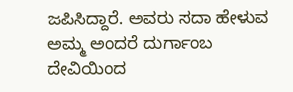ಜಪಿಸಿದ್ದಾರೆ. ಅವರು ಸದಾ ಹೇಳುವ ಅಮ್ಮ ಅಂದರೆ ದುರ್ಗಾಂಬ ದೇವಿಯಿಂದ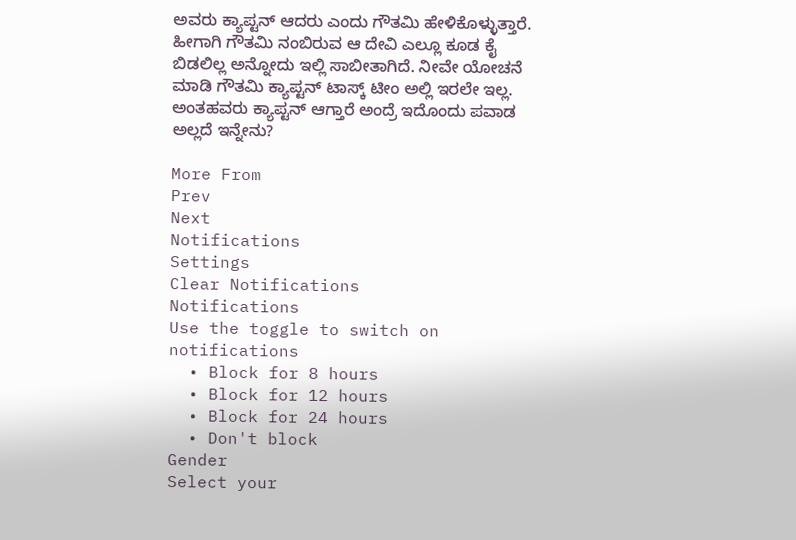ಅವರು ಕ್ಯಾಪ್ಟನ್ ಆದರು ಎಂದು ಗೌತಮಿ ಹೇಳಿಕೊಳ್ಳುತ್ತಾರೆ. ಹೀಗಾಗಿ ಗೌತಮಿ ನಂಬಿರುವ ಆ ದೇವಿ ಎಲ್ಲೂ ಕೂಡ ಕೈ ಬಿಡಲಿಲ್ಲ ಅನ್ನೋದು ಇಲ್ಲಿ ಸಾಬೀತಾಗಿದೆ. ನೀವೇ ಯೋಚನೆ ಮಾಡಿ ಗೌತಮಿ ಕ್ಯಾಪ್ಟನ್‌ ಟಾಸ್ಕ್‌ ಟೀಂ ಅಲ್ಲಿ ಇರಲೇ ಇಲ್ಲ. ಅಂತಹವರು ಕ್ಯಾಪ್ಟನ್ ಆಗ್ತಾರೆ ಅಂದ್ರೆ ಇದೊಂದು ಪವಾಡ ಅಲ್ಲದೆ ಇನ್ನೇನು?

More From
Prev
Next
Notifications
Settings
Clear Notifications
Notifications
Use the toggle to switch on notifications
  • Block for 8 hours
  • Block for 12 hours
  • Block for 24 hours
  • Don't block
Gender
Select your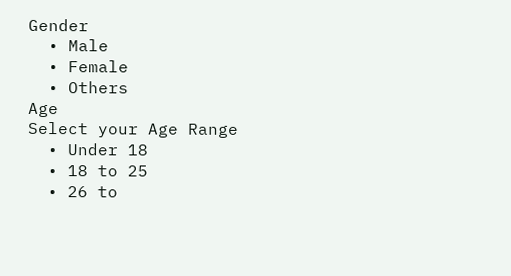Gender
  • Male
  • Female
  • Others
Age
Select your Age Range
  • Under 18
  • 18 to 25
  • 26 to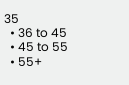35
  • 36 to 45
  • 45 to 55
  • 55+